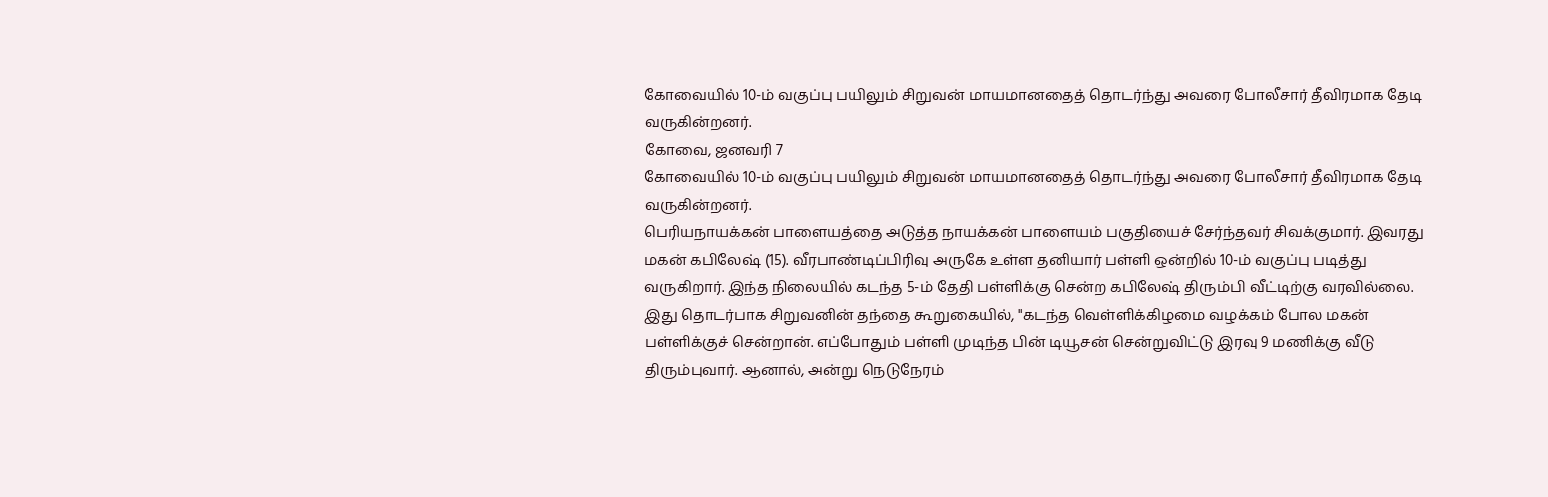கோவையில் 10-ம் வகுப்பு பயிலும் சிறுவன் மாயமானதைத் தொடர்ந்து அவரை போலீசார் தீவிரமாக தேடி வருகின்றனர்.
கோவை, ஜனவரி 7
கோவையில் 10-ம் வகுப்பு பயிலும் சிறுவன் மாயமானதைத் தொடர்ந்து அவரை போலீசார் தீவிரமாக தேடி வருகின்றனர்.
பெரியநாயக்கன் பாளையத்தை அடுத்த நாயக்கன் பாளையம் பகுதியைச் சேர்ந்தவர் சிவக்குமார். இவரது மகன் கபிலேஷ் (15). வீரபாண்டிப்பிரிவு அருகே உள்ள தனியார் பள்ளி ஒன்றில் 10-ம் வகுப்பு படித்து வருகிறார். இந்த நிலையில் கடந்த 5-ம் தேதி பள்ளிக்கு சென்ற கபிலேஷ் திரும்பி வீட்டிற்கு வரவில்லை.
இது தொடர்பாக சிறுவனின் தந்தை கூறுகையில், "கடந்த வெள்ளிக்கிழமை வழக்கம் போல மகன் பள்ளிக்குச் சென்றான். எப்போதும் பள்ளி முடிந்த பின் டியூசன் சென்றுவிட்டு இரவு 9 மணிக்கு வீடு திரும்புவார். ஆனால், அன்று நெடுநேரம்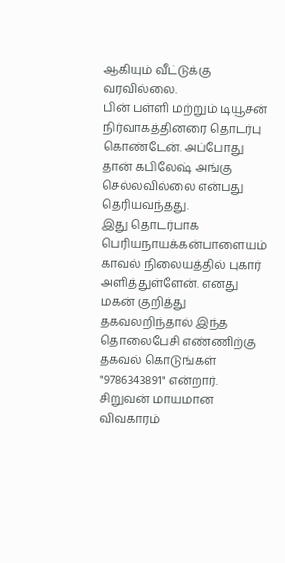ஆகியும் வீட்டுக்கு வரவில்லை.
பின் பள்ளி மற்றும் டியூசன் நிர்வாகத்தினரை தொடர்பு கொண்டேன். அப்போது தான் கபிலேஷ் அங்கு செல்லவில்லை என்பது தெரியவந்தது.
இது தொடர்பாக பெரியநாயக்கன்பாளையம் காவல் நிலையத்தில் புகார் அளித்துள்ளேன். எனது மகன் குறித்து தகவலறிந்தால் இந்த தொலைபேசி எண்ணிற்கு தகவல் கொடுங்கள் "9786343891" என்றார்.
சிறுவன் மாயமான விவகாரம்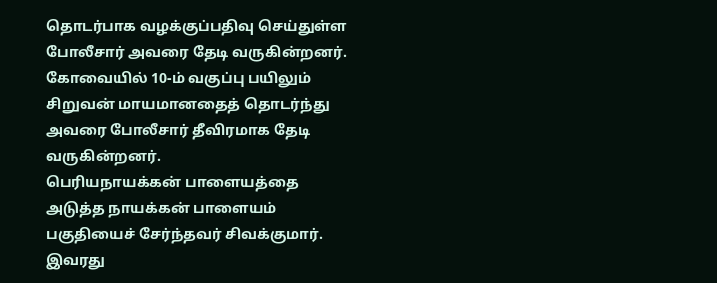தொடர்பாக வழக்குப்பதிவு செய்துள்ள போலீசார் அவரை தேடி வருகின்றனர்.
கோவையில் 10-ம் வகுப்பு பயிலும் சிறுவன் மாயமானதைத் தொடர்ந்து அவரை போலீசார் தீவிரமாக தேடி வருகின்றனர்.
பெரியநாயக்கன் பாளையத்தை அடுத்த நாயக்கன் பாளையம் பகுதியைச் சேர்ந்தவர் சிவக்குமார். இவரது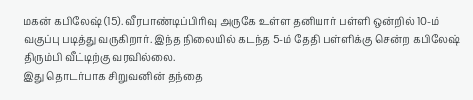மகன் கபிலேஷ் (15). வீரபாண்டிப்பிரிவு அருகே உள்ள தனியார் பள்ளி ஒன்றில் 10-ம் வகுப்பு படித்து வருகிறார். இந்த நிலையில் கடந்த 5-ம் தேதி பள்ளிக்கு சென்ற கபிலேஷ் திரும்பி வீட்டிற்கு வரவில்லை.
இது தொடர்பாக சிறுவனின் தந்தை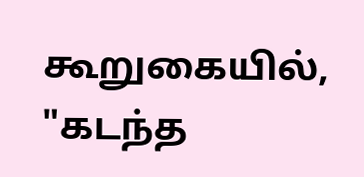கூறுகையில், "கடந்த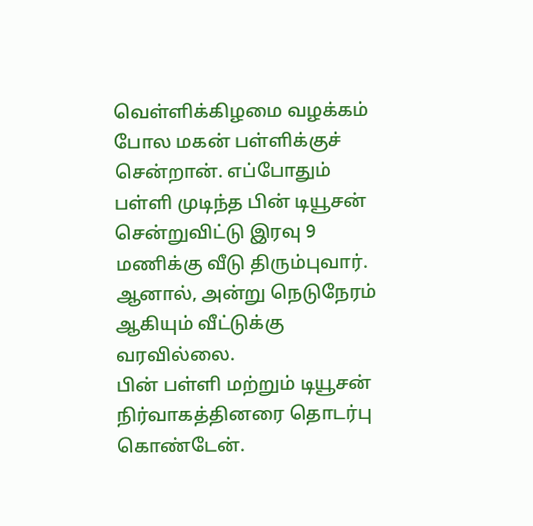வெள்ளிக்கிழமை வழக்கம் போல மகன் பள்ளிக்குச் சென்றான். எப்போதும் பள்ளி முடிந்த பின் டியூசன் சென்றுவிட்டு இரவு 9 மணிக்கு வீடு திரும்புவார். ஆனால், அன்று நெடுநேரம் ஆகியும் வீட்டுக்கு வரவில்லை.
பின் பள்ளி மற்றும் டியூசன் நிர்வாகத்தினரை தொடர்பு கொண்டேன்.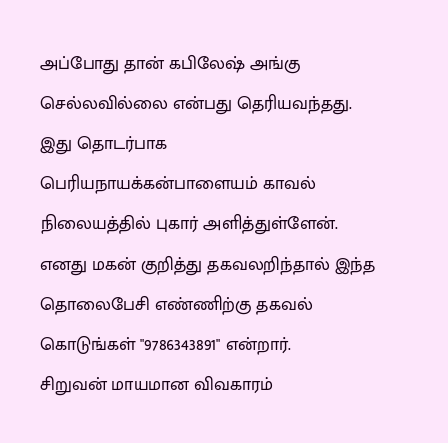அப்போது தான் கபிலேஷ் அங்கு செல்லவில்லை என்பது தெரியவந்தது.
இது தொடர்பாக பெரியநாயக்கன்பாளையம் காவல் நிலையத்தில் புகார் அளித்துள்ளேன். எனது மகன் குறித்து தகவலறிந்தால் இந்த தொலைபேசி எண்ணிற்கு தகவல் கொடுங்கள் "9786343891" என்றார்.
சிறுவன் மாயமான விவகாரம்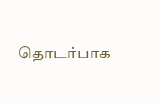தொடர்பாக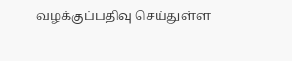வழக்குப்பதிவு செய்துள்ள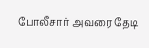போலீசார் அவரை தேடி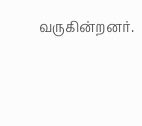வருகின்றனர்.